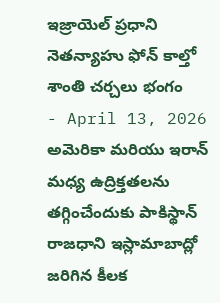ఇజ్రాయెల్ ప్రధాని నెతన్యాహు ఫోన్ కాల్తో శాంతి చర్చలు భంగం
- April 13, 2026
అమెరికా మరియు ఇరాన్ మధ్య ఉద్రిక్తతలను తగ్గించేందుకు పాకిస్థాన్ రాజధాని ఇస్లామాబాద్లో జరిగిన కీలక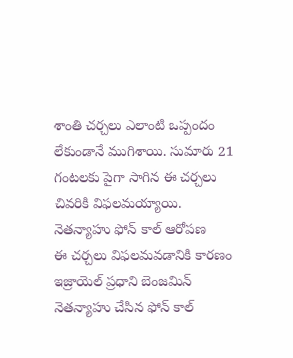శాంతి చర్చలు ఎలాంటి ఒప్పందం లేకుండానే ముగిశాయి. సుమారు 21 గంటలకు పైగా సాగిన ఈ చర్చలు చివరికి విఫలమయ్యాయి.
నెతన్యాహు ఫోన్ కాల్ ఆరోపణ
ఈ చర్చలు విఫలమవడానికి కారణం ఇజ్రాయెల్ ప్రధాని బెంజమిన్ నెతన్యాహు చేసిన ఫోన్ కాల్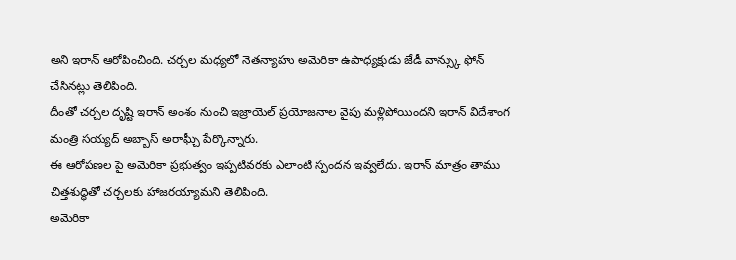అని ఇరాన్ ఆరోపించింది. చర్చల మధ్యలో నెతన్యాహు అమెరికా ఉపాధ్యక్షుడు జేడీ వాన్స్కు ఫోన్ చేసినట్లు తెలిపింది.
దీంతో చర్చల దృష్టి ఇరాన్ అంశం నుంచి ఇజ్రాయెల్ ప్రయోజనాల వైపు మళ్లిపోయిందని ఇరాన్ విదేశాంగ మంత్రి సయ్యద్ అబ్బాస్ అరాఘ్చీ పేర్కొన్నారు.
ఈ ఆరోపణల పై అమెరికా ప్రభుత్వం ఇప్పటివరకు ఎలాంటి స్పందన ఇవ్వలేదు. ఇరాన్ మాత్రం తాము చిత్తశుద్ధితో చర్చలకు హాజరయ్యామని తెలిపింది.
అమెరికా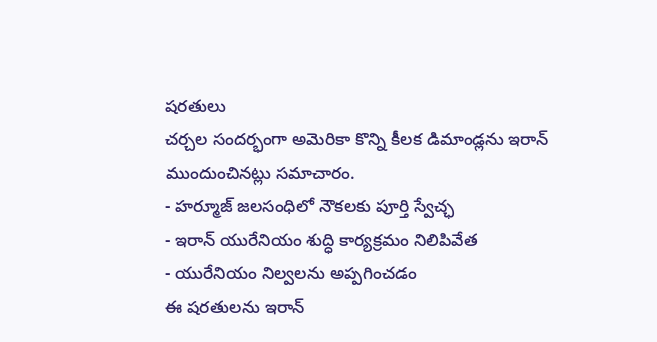షరతులు
చర్చల సందర్భంగా అమెరికా కొన్ని కీలక డిమాండ్లను ఇరాన్ ముందుంచినట్లు సమాచారం.
- హర్మూజ్ జలసంధిలో నౌకలకు పూర్తి స్వేచ్ఛ
- ఇరాన్ యురేనియం శుద్ధి కార్యక్రమం నిలిపివేత
- యురేనియం నిల్వలను అప్పగించడం
ఈ షరతులను ఇరాన్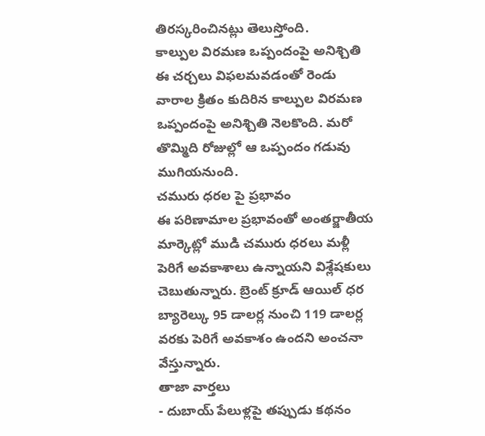తిరస్కరించినట్లు తెలుస్తోంది.
కాల్పుల విరమణ ఒప్పందంపై అనిశ్చితి
ఈ చర్చలు విఫలమవడంతో రెండు వారాల క్రితం కుదిరిన కాల్పుల విరమణ ఒప్పందంపై అనిశ్చితి నెలకొంది. మరో తొమ్మిది రోజుల్లో ఆ ఒప్పందం గడువు ముగియనుంది.
చమురు ధరల పై ప్రభావం
ఈ పరిణామాల ప్రభావంతో అంతర్జాతీయ మార్కెట్లో ముడి చమురు ధరలు మళ్లీ పెరిగే అవకాశాలు ఉన్నాయని విశ్లేషకులు చెబుతున్నారు. బ్రెంట్ క్రూడ్ ఆయిల్ ధర బ్యారెల్కు 95 డాలర్ల నుంచి 119 డాలర్ల వరకు పెరిగే అవకాశం ఉందని అంచనా వేస్తున్నారు.
తాజా వార్తలు
- దుబాయ్ పేలుళ్లపై తప్పుడు కథనం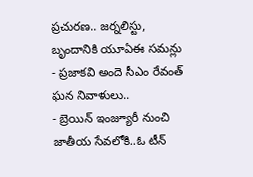ప్రచురణ.. జర్నలిస్టు, బృందానికి యూఏఈ సమన్లు
- ప్రజాకవి అందె సీఎం రేవంత్ ఘన నివాళులు..
- బ్రెయిన్ ఇంజ్యూరీ నుంచి జాతీయ సేవలోకి..ఓ టీన్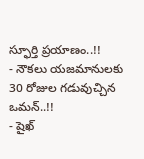స్ఫూర్తి ప్రయాణం..!!
- నౌకలు యజమానులకు 30 రోజుల గడువుచ్చిన ఒమన్..!!
- షైఖ్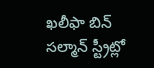ఖలీఫా బిన్ సల్మాన్ స్ట్రీట్లో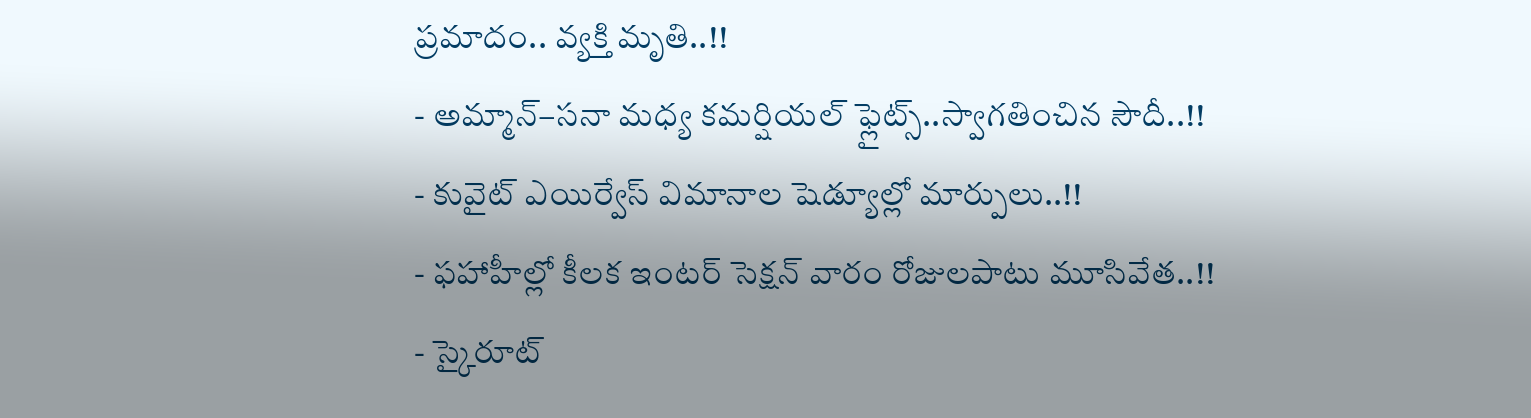ప్రమాదం.. వ్యక్తి మృతి..!!
- అమ్మాన్–సనా మధ్య కమర్షియల్ ఫ్లైట్స్..స్వాగతించిన సౌదీ..!!
- కువైట్ ఎయిర్వేస్ విమానాల షెడ్యూల్లో మార్పులు..!!
- ఫహాహీల్లో కీలక ఇంటర్ సెక్షన్ వారం రోజులపాటు మూసివేత..!!
- స్కైరూట్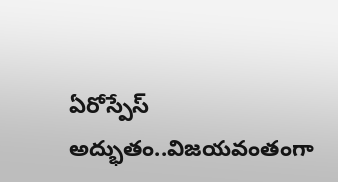ఏరోస్పేస్ అద్భుతం..విజయవంతంగా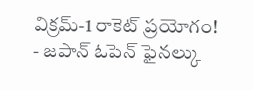విక్రమ్-1 రాకెట్ ప్రయోగం!
- జపాన్ ఓపెన్ ఫైనల్కు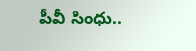పీవీ సింధు..